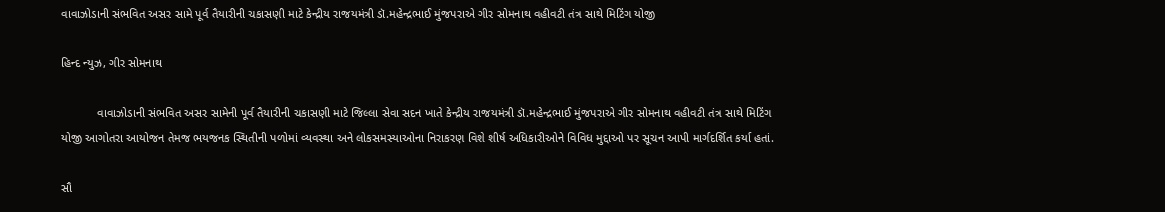વાવાઝોડાની સંભવિત અસર સામે પૂર્વ તૈયારીની ચકાસણી માટે કેન્દ્રીય રાજયમંત્રી ડૉ.મહેન્દ્રભાઈ મુંજપરાએ ગીર સોમનાથ વહીવટી તંત્ર સાથે મિટિંગ યોજી

હિન્દ ન્યુઝ, ગીર સોમનાથ

           વાવાઝોડાની સંભવિત અસર સામેની પૂર્વ તૈયારીની ચકાસણી માટે જિલ્લા સેવા સદન ખાતે કેન્દ્રીય રાજયમંત્રી ડૉ.મહેન્દ્રભાઈ મુંજપરાએ ગીર સોમનાથ વહીવટી તંત્ર સાથે મિટિંગ યોજી આગોતરા આયોજન તેમજ ભયજનક સ્થિતીની પળોમાં વ્યવસ્થા અને લોકસમસ્યાઓના નિરાકરણ વિશે શીર્ષ અધિકારીઓને વિવિધ મુદ્દાઓ પર સૂચન આપી માર્ગદર્શિત કર્યા હતાં.

સૌ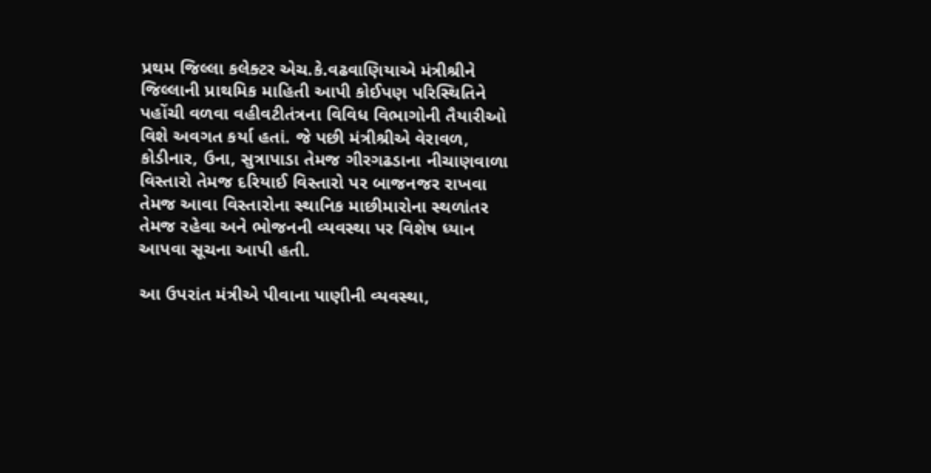પ્રથમ જિલ્લા કલેક્ટર એચ.કે.વઢવાણિયાએ મંત્રીશ્રીને જિલ્લાની પ્રાથમિક માહિતી આપી કોઈપણ પરિસ્થિતિને પહોંચી વળવા વહીવટીતંત્રના વિવિધ વિભાગોની તૈયારીઓ વિશે અવગત કર્યા હતાં. જે પછી મંત્રીશ્રીએ વેરાવળ, કોડીનાર, ઉના, સુત્રાપાડા તેમજ ગીરગઢડાના નીચાણવાળા વિસ્તારો તેમજ દરિયાઈ વિસ્તારો પર બાજનજર રાખવા તેમજ આવા વિસ્તારોના સ્થાનિક માછીમારોના સ્થળાંતર તેમજ રહેવા અને ભોજનની વ્યવસ્થા પર વિશેષ ધ્યાન આપવા સૂચના આપી હતી.

આ ઉપરાંત મંત્રીએ પીવાના પાણીની વ્યવસ્થા,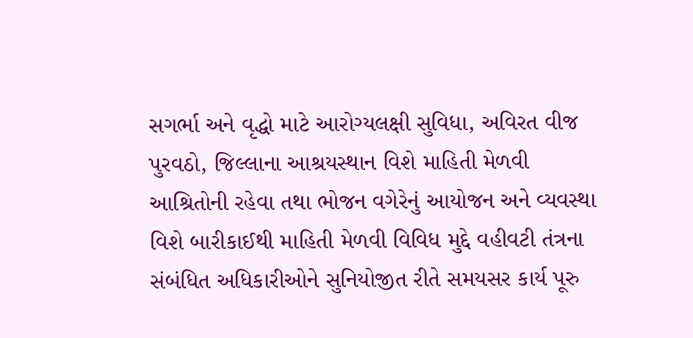સગર્ભા અને વૃદ્ધો માટે આરોગ્યલક્ષી સુવિધા, અવિરત વીજ પુરવઠો, જિલ્લાના આશ્રયસ્થાન વિશે માહિતી મેળવી આશ્રિતોની રહેવા તથા ભોજન વગેરેનું આયોજન અને વ્યવસ્થા વિશે બારીકાઈથી માહિતી મેળવી વિવિધ મુદ્દે વહીવટી તંત્રના સંબંધિત અધિકારીઓને સુનિયોજીત રીતે સમયસર કાર્ય પૂરુ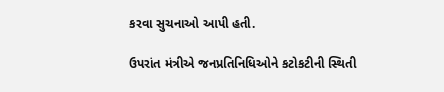કરવા સુચનાઓ આપી હતી.

ઉપરાંત મંત્રીએ જનપ્રતિનિધિઓને કટોકટીની સ્થિતી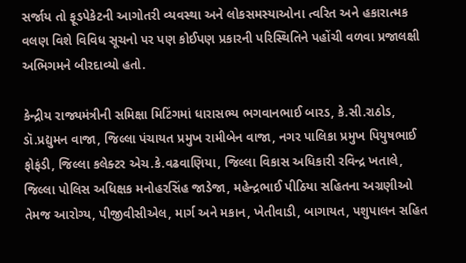સર્જાય તો ફૂડપેકેટની આગોતરી વ્યવસ્થા અને લોકસમસ્યાઓના ત્વરિત અને હકારાત્મક વલણ વિશે વિવિધ સૂચનો પર પણ કોઈપણ પ્રકારની પરિસ્થિતિને પહોંચી વળવા પ્રજાલક્ષી અભિગમને બીરદાવ્યો હતો.

કેન્દ્રીય રાજ્યમંત્રીની સમિક્ષા મિટિંગમાં ધારાસભ્ય ભગવાનભાઈ બારડ, કે.સી.રાઠોડ, ડૉ.પ્રદ્યુમન વાજા, જિલ્લા પંચાયત પ્રમુખ રામીબેન વાજા, નગર પાલિકા પ્રમુખ પિયુષભાઈ ફોફંડી, જિલ્લા કલેક્ટર એચ.કે.વઢવાણિયા, જિલ્લા વિકાસ અધિકારી રવિન્દ્ર ખતાલે, જિલ્લા પોલિસ અધિક્ષક મનોહરસિંહ જાડેજા, મહેન્દ્રભાઈ પીઠિયા સહિતના અગ્રણીઓ તેમજ આરોગ્ય, પીજીવીસીએલ, માર્ગ અને મકાન, ખેતીવાડી, બાગાયત, પશુપાલન સહિત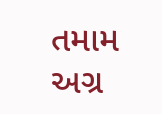તમામ અગ્ર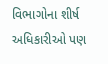વિભાગોના શીર્ષ અધિકારીઓ પણ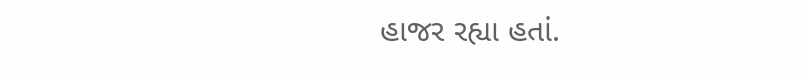હાજર રહ્યા હતાં.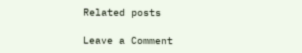Related posts

Leave a Comment